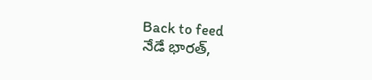Back to feed
నేడే భారత్,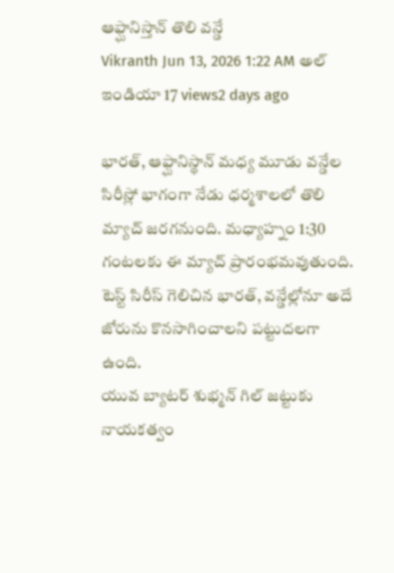ఆఫ్ఘానిస్తాన్ తొలి వన్డే
Vikranth Jun 13, 2026 1:22 AM అల్ ఇండియా 17 views2 days ago

భారత్, ఆఫ్ఘానిస్థాన్ మధ్య మూడు వన్డేల సిరీస్లో భాగంగా నేడు ధర్మశాలలో తొలి మ్యాచ్ జరగనుంది. మధ్యాహ్నం 1:30 గంటలకు ఈ మ్యాచ్ ప్రారంభమవుతుంది. టెస్ట్ సిరీస్ గెలిచిన భారత్, వన్డేల్లోనూ అదే జోరును కొనసాగించాలని పట్టుదలగా ఉంది.
యువ బ్యాటర్ శుభ్మన్ గిల్ జట్టుకు నాయకత్వం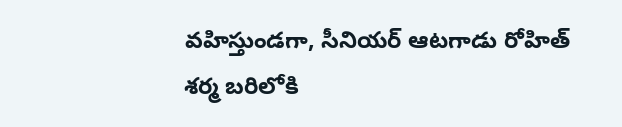వహిస్తుండగా, సీనియర్ ఆటగాడు రోహిత్ శర్మ బరిలోకి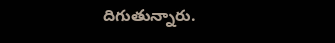దిగుతున్నారు.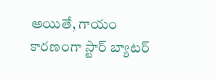అయితే, గాయం కారణంగా స్టార్ బ్యాటర్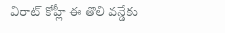విరాట్ కోహ్లీ ఈ తొలి వన్డేకు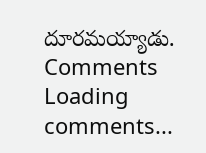దూరమయ్యాడు.
Comments
Loading comments...